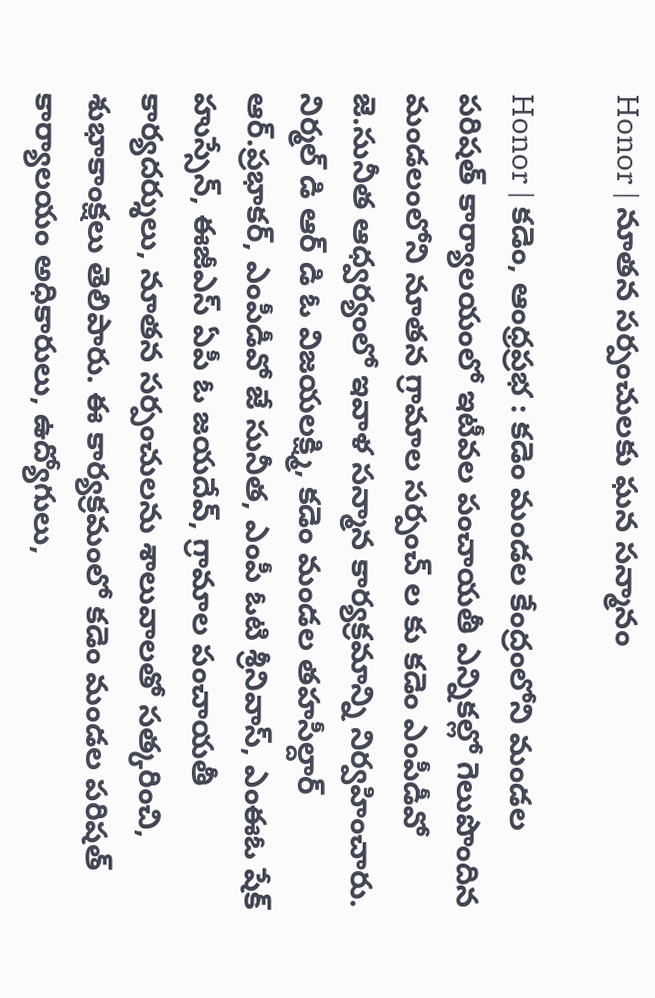Honor | నూతన సర్పంచులకు ఘన సన్మానం

Honor | కడెం, ఆంధ్రప్రభ : కడెం మండల కేంద్రంలోని మండల పరిషత్ కార్యాలయంలో ఇటీవల పంచాయతీ ఎన్నికల్లో గెలుపొందిన మండలంలోని నూతన గ్రామాల సర్పంచ్ ల కు కడెం ఎంపీడీవో జె.సునీత ఆధ్వర్యంలో ఇవాళ సన్మాన కార్యక్రమాన్ని నిర్వహించారు. నిర్మల్ డి ఆర్ డి ఓ విజయలక్ష్మి, కడెం మండల తహసీల్దార్ ఆర్.ప్రభాకర్, ఎంపీడీవో జే సునీత, ఎంపీ ఓటి శ్రీనివాస్, ఎంఈఓ షేక్ హుస్సేన్, ఈజీఎస్ ఏపీ ఓ జయదేవ్, గ్రామాల పంచాయతీ కార్యదర్శులు, నూతన సర్పంచులను శాలువాలతో సత్కరించి, శుభాకాంక్షలు తెలిపారు. ఈ కార్యక్రమంలో కడెం మండల పరిషత్ కార్యాలయం అధికారులు, ఉద్యోగులు,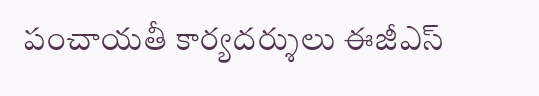పంచాయతీ కార్యదర్శులు ఈజీఎస్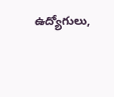ఉద్యోగులు,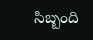సిబ్బంది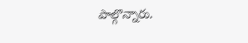పాల్గొన్నారు.